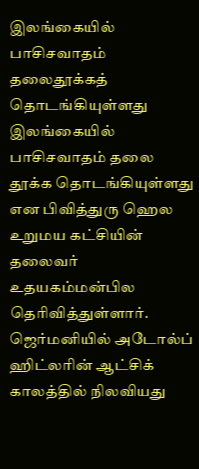இலங்கையில் பாசிசவாதம் தலைதூக்கத் தொடங்கியுள்ளது
இலங்கையில் பாசிசவாதம் தலை தூக்க தொடங்கியுள்ளது என பிவித்துரு ஹெல உறுமய கட்சியின் தலைவர் உதயகம்மன்பில தெரிவித்துள்ளார்.
ஜெர்மனியில் அடோல்ப் ஹிட்லரின் ஆட்சிக் காலத்தில் நிலவியது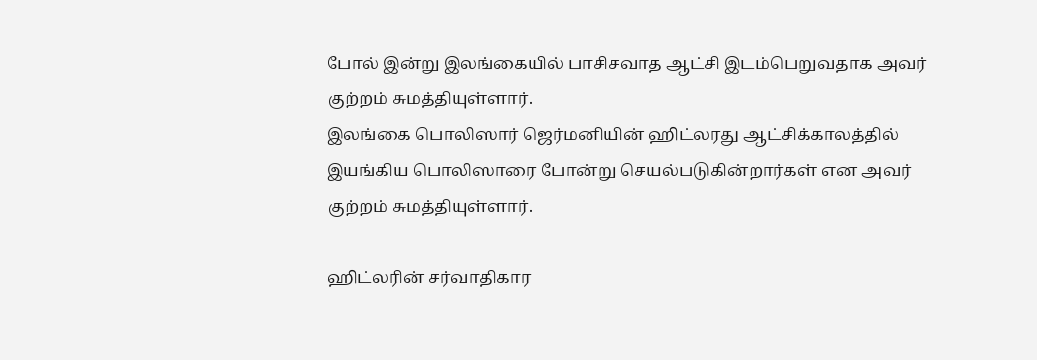போல் இன்று இலங்கையில் பாசிசவாத ஆட்சி இடம்பெறுவதாக அவர் குற்றம் சுமத்தியுள்ளார்.
இலங்கை பொலிஸார் ஜெர்மனியின் ஹிட்லரது ஆட்சிக்காலத்தில் இயங்கிய பொலிஸாரை போன்று செயல்படுகின்றார்கள் என அவர் குற்றம் சுமத்தியுள்ளார்.

ஹிட்லரின் சர்வாதிகார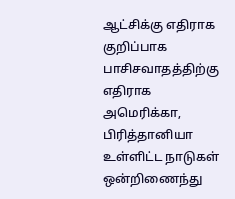ஆட்சிக்கு எதிராக குறிப்பாக பாசிசவாதத்திற்கு எதிராக அமெரிக்கா, பிரித்தானியா உள்ளிட்ட நாடுகள் ஒன்றிணைந்து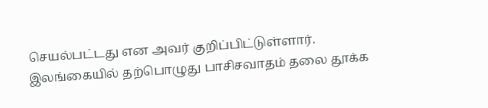செயல்பட்டது என அவர் குறிப்பிட்டுள்ளார்.
இலங்கையில் தற்பொழுது பாசிசவாதம் தலை தூக்க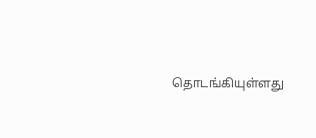தொடங்கியுள்ளது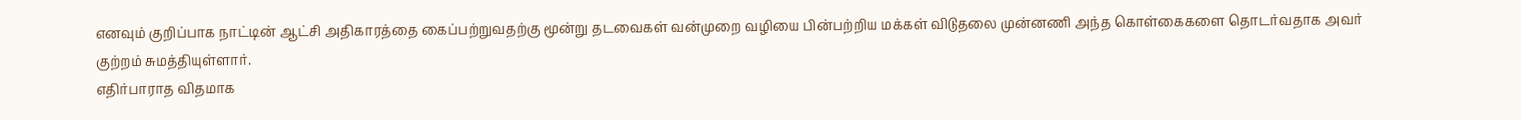எனவும் குறிப்பாக நாட்டின் ஆட்சி அதிகாரத்தை கைப்பற்றுவதற்கு மூன்று தடவைகள் வன்முறை வழியை பின்பற்றிய மக்கள் விடுதலை முன்னணி அந்த கொள்கைகளை தொடர்வதாக அவர் குற்றம் சுமத்தியுள்ளார்.
எதிர்பாராத விதமாக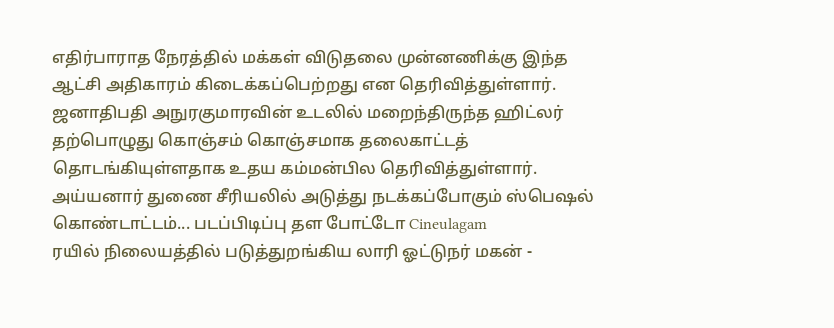எதிர்பாராத நேரத்தில் மக்கள் விடுதலை முன்னணிக்கு இந்த ஆட்சி அதிகாரம் கிடைக்கப்பெற்றது என தெரிவித்துள்ளார்.
ஜனாதிபதி அநுரகுமாரவின் உடலில் மறைந்திருந்த ஹிட்லர் தற்பொழுது கொஞ்சம் கொஞ்சமாக தலைகாட்டத் தொடங்கியுள்ளதாக உதய கம்மன்பில தெரிவித்துள்ளார்.
அய்யனார் துணை சீரியலில் அடுத்து நடக்கப்போகும் ஸ்பெஷல் கொண்டாட்டம்... படப்பிடிப்பு தள போட்டோ Cineulagam
ரயில் நிலையத்தில் படுத்துறங்கிய லாரி ஓட்டுநர் மகன் -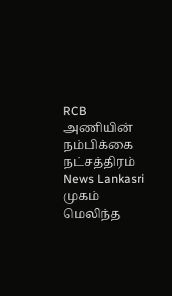RCB அணியின் நம்பிக்கை நட்சத்திரம் News Lankasri
முகம் மெலிந்த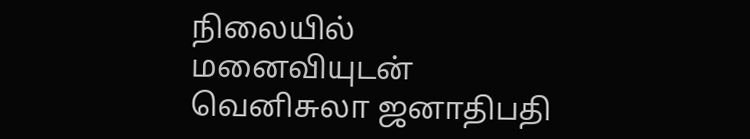நிலையில் மனைவியுடன் வெனிசுலா ஜனாதிபதி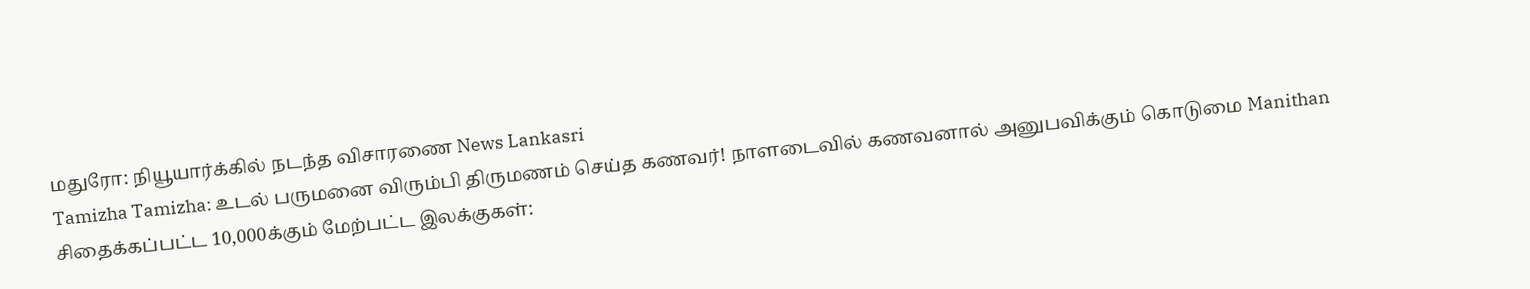மதுரோ: நியூயார்க்கில் நடந்த விசாரணை News Lankasri
Tamizha Tamizha: உடல் பருமனை விரும்பி திருமணம் செய்த கணவர்! நாளடைவில் கணவனால் அனுபவிக்கும் கொடுமை Manithan
சிதைக்கப்பட்ட 10,000க்கும் மேற்பட்ட இலக்குகள்: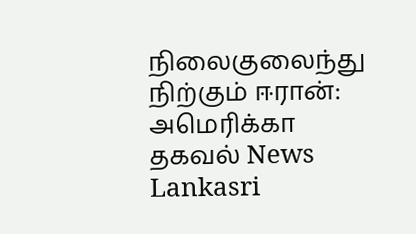நிலைகுலைந்து நிற்கும் ஈரான்: அமெரிக்கா தகவல் News Lankasri